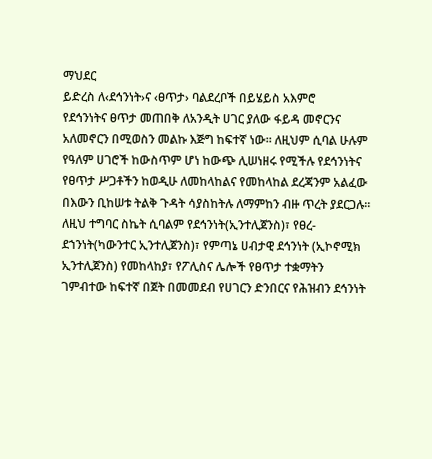ማህደር
ይድረስ ለ‹ደኅንነት›ና ‹ፀጥታ› ባልደረቦች በይሄይስ አእምሮ
የደኅንነትና ፀጥታ መጠበቅ ለአንዲት ሀገር ያለው ፋይዳ መኖርንና አለመኖርን በሚወስን መልኩ እጅግ ከፍተኛ ነው፡፡ ለዚህም ሲባል ሁሉም የዓለም ሀገሮች ከውስጥም ሆነ ከውጭ ሊሠነዘሩ የሚችሉ የደኅንነትና የፀጥታ ሥጋቶችን ከወዲሁ ለመከላከልና የመከላከል ደረጃንም አልፈው በእውን ቢከሠቱ ትልቅ ጉዳት ሳያስከትሉ ለማምከን ብዙ ጥረት ያደርጋሉ፡፡ ለዚህ ተግባር ስኬት ሲባልም የደኅንነት(ኢንተሊጀንስ)፣ የፀረ-ደኀንነት(ካውንተር ኢንተሊጀንስ)፣ የምጣኔ ሀብታዊ ደኅንነት (ኢኮኖሚክ ኢንተሊጀንስ) የመከላከያ፣ የፖሊስና ሌሎች የፀጥታ ተቋማትን ገምብተው ከፍተኛ በጀት በመመደብ የሀገርን ድንበርና የሕዝብን ደኅንነት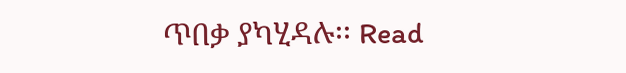ጥበቃ ያካሂዳሉ፡፡ Read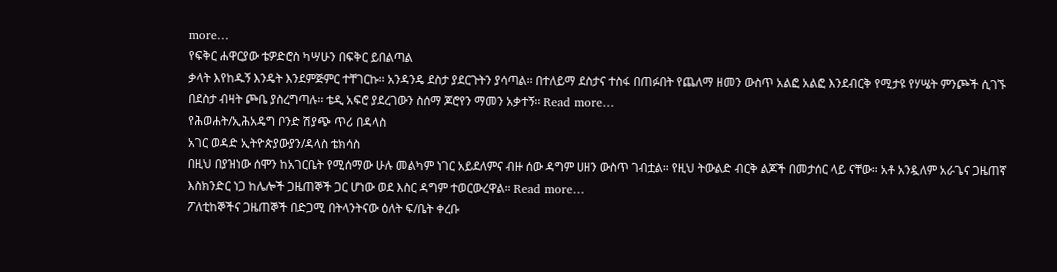more…
የፍቅር ሐዋርያው ቴዎድሮስ ካሣሁን በፍቅር ይበልጣል
ቃላት እየከዱኝ እንዴት እንደምጅምር ተቸገርኩ፡፡ አንዳንዴ ደስታ ያደርጉትን ያሳጣል፡፡ በተለይማ ደስታና ተስፋ በጠፉበት የጨለማ ዘመን ውስጥ አልፎ አልፎ እንደብርቅ የሚታዩ የሃሤት ምንጮች ሲገኙ በደስታ ብዛት ጮቤ ያስረግጣሉ፡፡ ቴዲ አፍሮ ያደረገውን ስሰማ ጆሮየን ማመን አቃተኝ፡፡ Read more…
የሕወሐት/ኢሕአዴግ ቦንድ ሽያጭ ጥሪ በዳላስ
አገር ወዳድ ኢትዮጵያውያን/ዳላስ ቴክሳስ
በዚህ በያዝነው ሰሞን ከአገርቤት የሚሰማው ሁሉ መልካም ነገር አይደለምና ብዙ ሰው ዳግም ሀዘን ውስጥ ገብቷል። የዚህ ትውልድ ብርቅ ልጆች በመታሰር ላይ ናቸው። አቶ አንዷለም አራጌና ጋዜጠኛ እስክንድር ነጋ ከሌሎች ጋዜጠኞች ጋር ሆነው ወደ እስር ዳግም ተወርውረዋል። Read more…
ፖለቲከኞችና ጋዜጠኞች በድጋሚ በትላንትናው ዕለት ፍ/ቤት ቀረቡ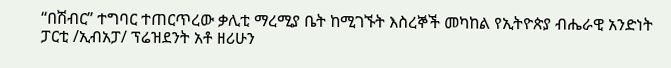“በሽብር” ተግባር ተጠርጥረው ቃሊቲ ማረሚያ ቤት ከሚገኙት እስረኞች መካከል የኢትዮጵያ ብሔራዊ አንድነት ፓርቲ /ኢብአፓ/ ፕሬዝደንት አቶ ዘሪሁን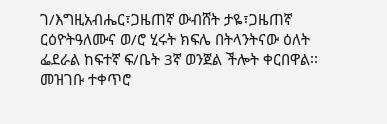ገ/እግዚአብሔር፣ጋዜጠኛ ውብሸት ታዬ፣ጋዜጠኛ ርዕዮትዓለሙና ወ/ሮ ሂሩት ክፍሌ በትላንትናው ዕለት ፌደራል ከፍተኛ ፍ/ቤት 3ኛ ወንጀል ችሎት ቀርበዋል፡፡ መዝገቡ ተቀጥሮ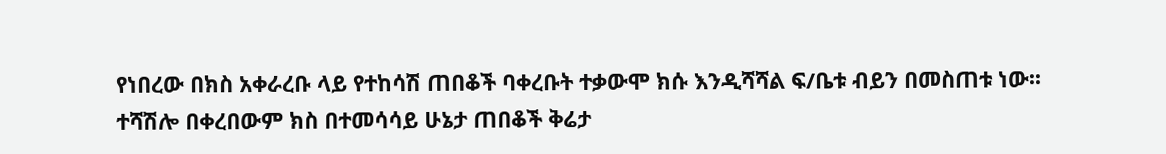የነበረው በክስ አቀራረቡ ላይ የተከሳሽ ጠበቆች ባቀረቡት ተቃውሞ ክሱ እንዲሻሻል ፍ/ቤቱ ብይን በመስጠቱ ነው፡፡ ተሻሽሎ በቀረበውም ክስ በተመሳሳይ ሁኔታ ጠበቆች ቅሬታ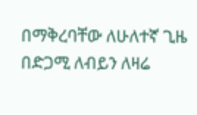በማቅረባቸው ለሁለተኛ ጊዜ በድጋሚ ለብይን ለዛሬ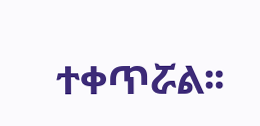ተቀጥሯል፡፡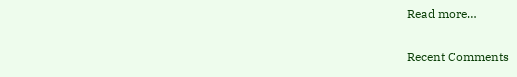Read more…

Recent Comments